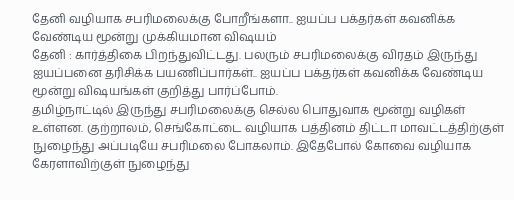தேனி வழியாக சபரிமலைக்கு போறீங்களா.. ஐயப்ப பக்தர்கள் கவனிக்க வேண்டிய மூன்று முக்கியமான விஷயம்
தேனி : கார்த்திகை பிறந்துவிட்டது. பலரும் சபரிமலைக்கு விரதம் இருந்து ஐயப்பனை தரிசிக்க பயணிப்பார்கள்.. ஐயப்ப பக்தர்கள் கவனிக்க வேண்டிய மூன்று விஷயங்கள் குறித்து பார்ப்போம்.
தமிழ்நாட்டில் இருந்து சபரிமலைக்கு செல்ல பொதுவாக மூன்று வழிகள் உள்ளன. குற்றாலம், செங்கோட்டை வழியாக பத்தினம் திட்டா மாவட்டத்திற்குள் நுழைந்து அப்படியே சபரிமலை போகலாம். இதேபோல் கோவை வழியாக கேரளாவிற்குள் நுழைந்து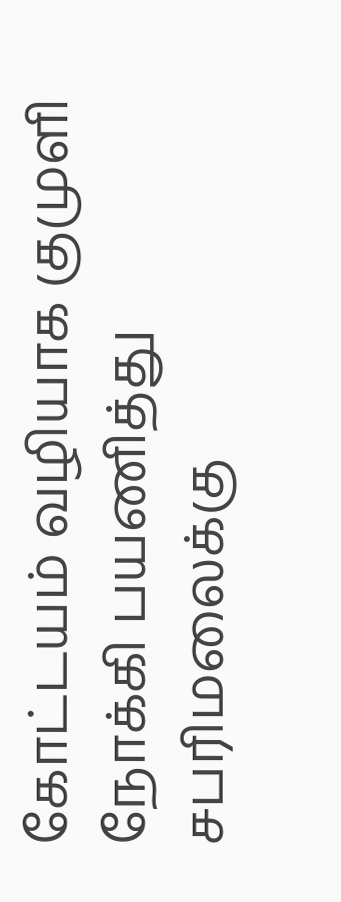கோட்டயம் வழியாக குமுளி நோக்கி பயணித்து சபரிமலைக்கு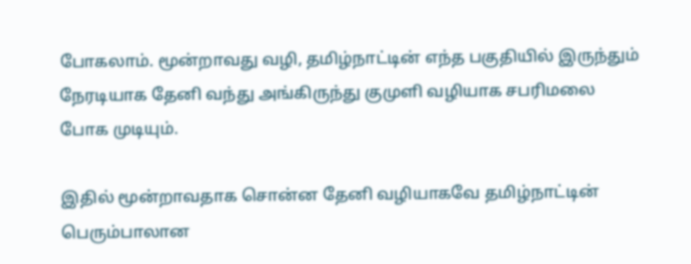போகலாம். மூன்றாவது வழி, தமிழ்நாட்டின் எந்த பகுதியில் இருந்தும் நேரடியாக தேனி வந்து அங்கிருந்து குமுளி வழியாக சபரிமலை போக முடியும்.

இதில் மூன்றாவதாக சொன்ன தேனி வழியாகவே தமிழ்நாட்டின் பெரும்பாலான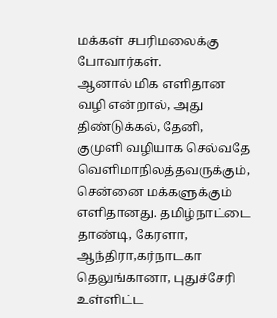மக்கள் சபரிமலைக்கு போவார்கள்.
ஆனால் மிக எளிதான வழி என்றால், அது திண்டுக்கல், தேனி, குமுளி வழியாக செல்வதே வெளிமாநிலத்தவருக்கும், சென்னை மக்களுக்கும் எளிதானது. தமிழ்நாட்டை தாண்டி, கேரளா, ஆந்திரா,கர்நாடகா தெலுங்கானா, புதுச்சேரி உள்ளிட்ட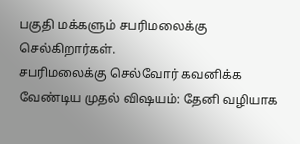பகுதி மக்களும் சபரிமலைக்கு செல்கிறார்கள்.
சபரிமலைக்கு செல்வோர் கவனிக்க வேண்டிய முதல் விஷயம்: தேனி வழியாக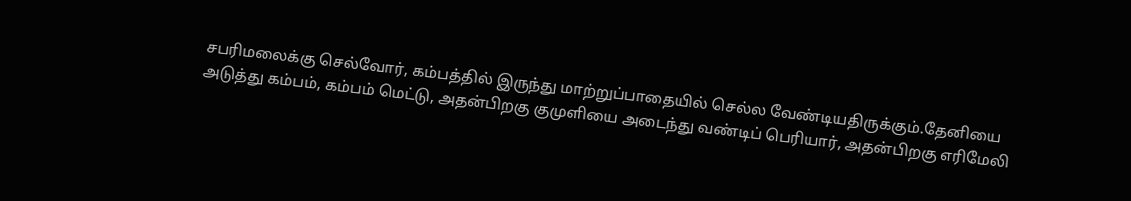சபரிமலைக்கு செல்வோர், கம்பத்தில் இருந்து மாற்றுப்பாதையில் செல்ல வேண்டியதிருக்கும்.தேனியை அடுத்து கம்பம், கம்பம் மெட்டு, அதன்பிறகு குமுளியை அடைந்து வண்டிப் பெரியார், அதன்பிறகு எரிமேலி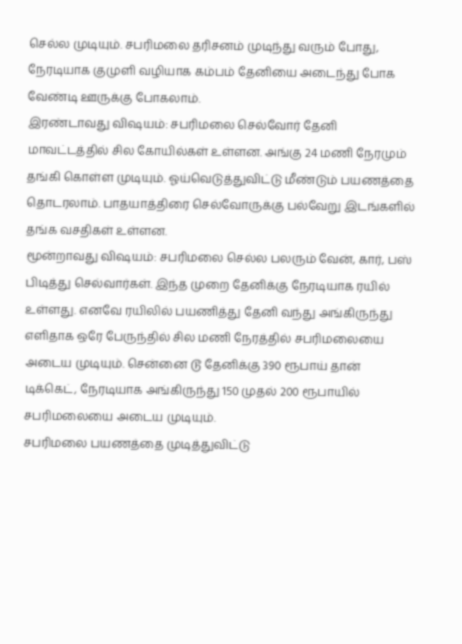செல்ல முடியும். சபரிமலை தரிசனம் முடிந்து வரும் போது, நேரடியாக குமுளி வழியாக கம்பம் தேனியை அடைந்து போக வேண்டி ஊருக்கு போகலாம்.
இரண்டாவது விஷயம்: சபரிமலை செல்வோர் தேனி மாவட்டத்தில் சில கோயில்கள் உள்ளன. அங்கு 24 மணி நேரமும் தங்கி கொள்ள முடியும். ஓய்வெடுத்துவிட்டு மீண்டும் பயணத்தை தொடரலாம். பாதயாத்திரை செல்வோருக்கு பல்வேறு இடங்களில் தங்க வசதிகள் உள்ளன.
மூன்றாவது விஷயம்: சபரிமலை செல்ல பலரும் வேன், கார், பஸ் பிடித்து செல்வார்கள். இந்த முறை தேனிக்கு நேரடியாக ரயில் உள்ளது. எனவே ரயிலில் பயணித்து தேனி வந்து அங்கிருந்து எளிதாக ஒரே பேருந்தில் சில மணி நேரத்தில் சபரிமலையை அடைய முடியும். சென்னை டூ தேனிக்கு 390 ரூபாய் தான் டிக்கெட், நேரடியாக அங்கிருந்து 150 முதல் 200 ரூபாயில் சபரிமலையை அடைய முடியும்.
சபரிமலை பயணத்தை முடித்துவிட்டு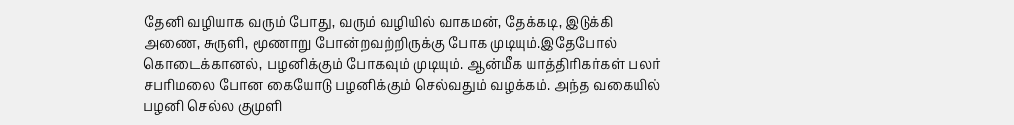தேனி வழியாக வரும் போது, வரும் வழியில் வாகமன், தேக்கடி, இடுக்கி அணை, சுருளி, மூணாறு போன்றவற்றிருக்கு போக முடியும்.இதேபோல் கொடைக்கானல், பழனிக்கும் போகவும் முடியும். ஆன்மீக யாத்திரிகர்கள் பலர் சபரிமலை போன கையோடு பழனிக்கும் செல்வதும் வழக்கம். அந்த வகையில் பழனி செல்ல குமுளி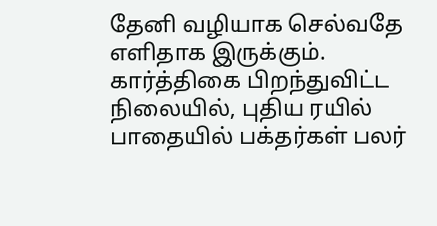தேனி வழியாக செல்வதே எளிதாக இருக்கும்.
கார்த்திகை பிறந்துவிட்ட நிலையில், புதிய ரயில் பாதையில் பக்தர்கள் பலர்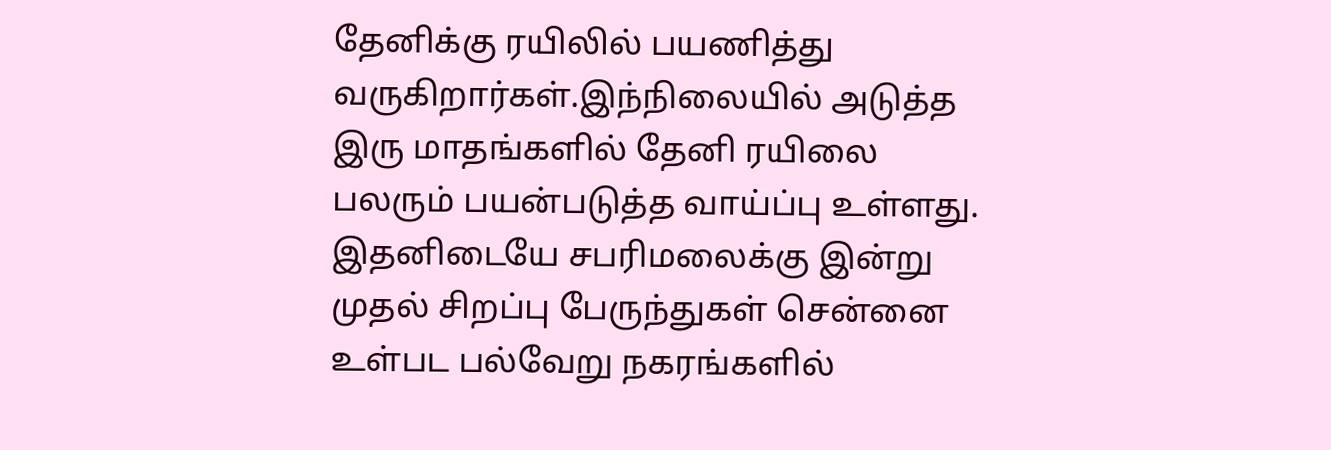தேனிக்கு ரயிலில் பயணித்து வருகிறார்கள்.இந்நிலையில் அடுத்த இரு மாதங்களில் தேனி ரயிலை பலரும் பயன்படுத்த வாய்ப்பு உள்ளது. இதனிடையே சபரிமலைக்கு இன்று முதல் சிறப்பு பேருந்துகள் சென்னை உள்பட பல்வேறு நகரங்களில்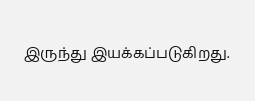இருந்து இயக்கப்படுகிறது.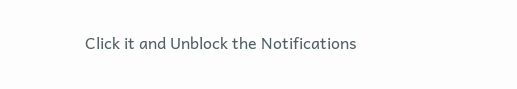Click it and Unblock the Notifications